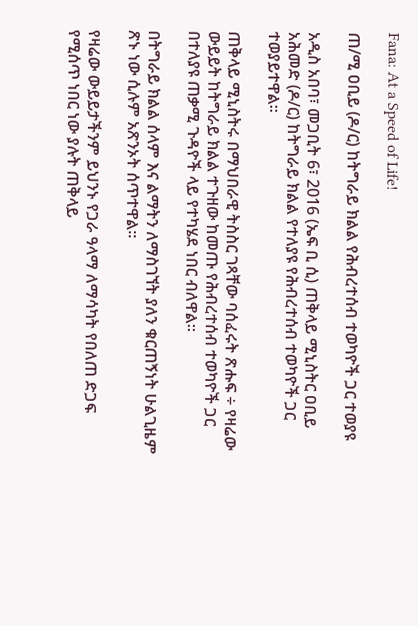Fana: At a Speed of Life!

ጠ/ሚ ዐቢይ (ዶ/ር) ከትግራይ ክልል የሕብረተሰብ ተወካዮች ጋር ተወያዩ

አዲስ አበባ፣ መጋቢት 6፣ 2016 (ኤፍ ቢ ሲ) ጠቅላይ ሚኒስትር ዐቢይ አሕመድ (ዶ/ር) ከትግራይ ክልል የተለያዩ የሕብረተሰብ ተወካዮች ጋር ተወያይተዋል፡፡

ጠቅላይ ሚኒስትሩ በማህበራዊ ትስስር ገጻቸው ባሰፈሩት ጽሑፍ ÷ የዛሬው ውይይት ከትግራይ ክልል ተጉዘው ከመጡ የሕብረተሰብ ተወካዮች ጋር በተለያዩ ጠቃሚ ጉዳዮች ላይ የተካሄደ ነበር ብለዋል።

በትግራይ ክልል ሰላም እና ልማትን ለማስገኘት ያለን ቁርጠኝነት ሁልጊዜም ጽኑ ነው ሲሉም አጽንኦት ሰጥተዋል፡፡

የዛሬው ውይይታችንም ይህንኑ የጋራ ዓላማ ለማሳካት የበለጠ ድጋፍ የሚሰጥ ነበር ነው ያሉት ጠቅላይ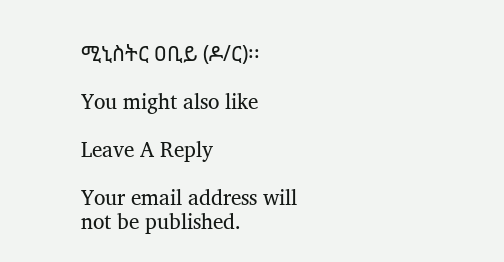ሚኒስትር ዐቢይ (ዶ/ር)፡፡

You might also like

Leave A Reply

Your email address will not be published.